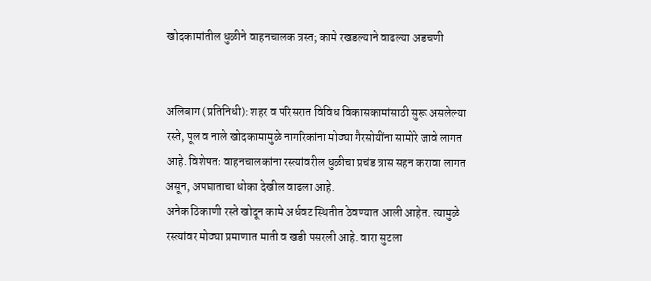खोदकामांतील धुळीने वाहनचालक त्रस्त; कामे रखडल्याने वाढल्या अडचणी


अलिबाग (प्रतिनिधी): शहर व परिसरात विविध विकासकामांसाठी सुरू असलेल्या रस्ते, पूल व नाले खोदकामामुळे नागरिकांना मोठ्या गैरसोयींना सामोरे जावे लागत आहे. विशेषतः वाहनचालकांना रस्त्यांवरील धुळीचा प्रचंड त्रास सहन करावा लागत असून, अपघाताचा धोका देखील वाढला आहे.
अनेक ठिकाणी रस्ते खोदून कामे अर्धवट स्थितीत ठेवण्यात आली आहेत. त्यामुळे रस्त्यांवर मोठ्या प्रमाणात माती व खडी पसरली आहे. वारा सुटला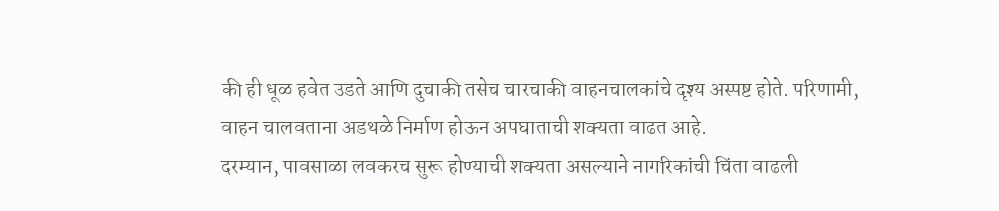की ही धूळ हवेत उडते आणि दुचाकी तसेच चारचाकी वाहनचालकांचे दृश्य अस्पष्ट होते. परिणामी, वाहन चालवताना अडथळे निर्माण होऊन अपघाताची शक्यता वाढत आहे.
दरम्यान, पावसाळा लवकरच सुरू होण्याची शक्यता असल्याने नागरिकांची चिंता वाढली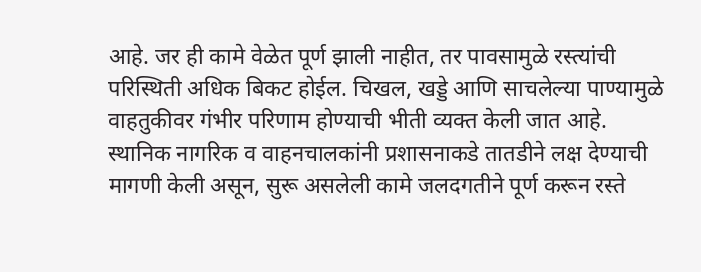आहे. जर ही कामे वेळेत पूर्ण झाली नाहीत, तर पावसामुळे रस्त्यांची परिस्थिती अधिक बिकट होईल. चिखल, खड्डे आणि साचलेल्या पाण्यामुळे वाहतुकीवर गंभीर परिणाम होण्याची भीती व्यक्त केली जात आहे.
स्थानिक नागरिक व वाहनचालकांनी प्रशासनाकडे तातडीने लक्ष देण्याची मागणी केली असून, सुरू असलेली कामे जलदगतीने पूर्ण करून रस्ते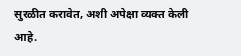सुरळीत करावेत, अशी अपेक्षा व्यक्त केली आहे.